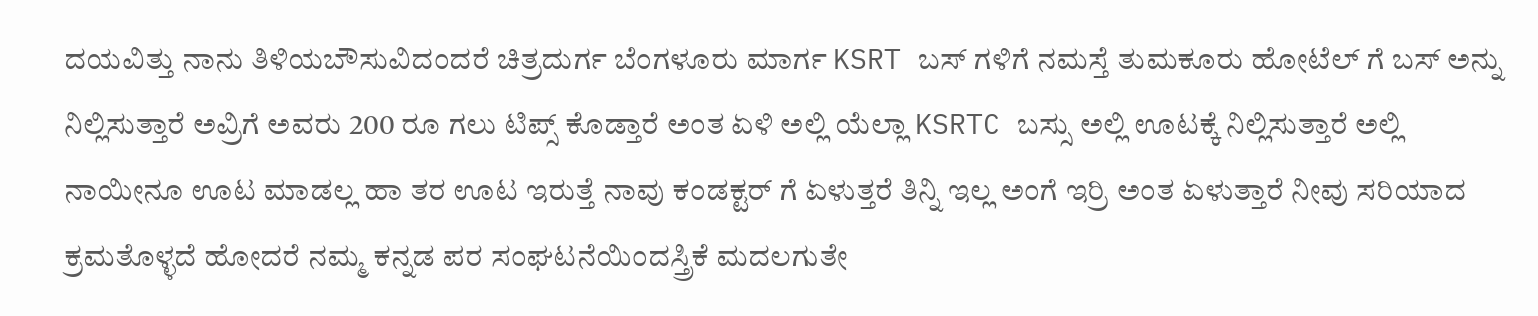ದಯವಿತ್ತು ನಾನು ತಿಳಿಯಬೌಸುವಿದಂದರೆ ಚಿತ್ರದುರ್ಗ ಬೆಂಗಳೂರು ಮಾರ್ಗ KSRT ಬಸ್ ಗಳಿಗೆ ನಮಸ್ತೆ ತುಮಕೂರು ಹೋಟೆಲ್ ಗೆ ಬಸ್ ಅನ್ನು ನಿಲ್ಲಿಸುತ್ತಾರೆ ಅವ್ರಿಗೆ ಅವರು 200 ರೂ ಗಲು ಟಿಪ್ಸ್ ಕೊಡ್ತಾರೆ ಅಂತ ಏಳಿ ಅಲ್ಲಿ ಯೆಲ್ಲಾ KSRTC ಬಸ್ಸು ಅಲ್ಲಿ ಊಟಕ್ಕೆ ನಿಲ್ಲಿಸುತ್ತಾರೆ ಅಲ್ಲಿ ನಾಯೀನೂ ಊಟ ಮಾಡಲ್ಲ ಹಾ ತರ ಊಟ ಇರುತ್ತೆ ನಾವು ಕಂಡಕ್ಟರ್ ಗೆ ಏಳುತ್ತರೆ ತಿನ್ನಿ ಇಲ್ಲ ಅಂಗೆ ಇರ್ರಿ ಅಂತ ಏಳುತ್ತಾರೆ ನೀವು ಸರಿಯಾದ ಕ್ರಮತೊಳ್ಳದೆ ಹೋದರೆ ನಮ್ಮ ಕನ್ನಡ ಪರ ಸಂಘಟನೆಯಿಂದಸ್ತ್ರಿಕೆ ಮದಲಗುತೇ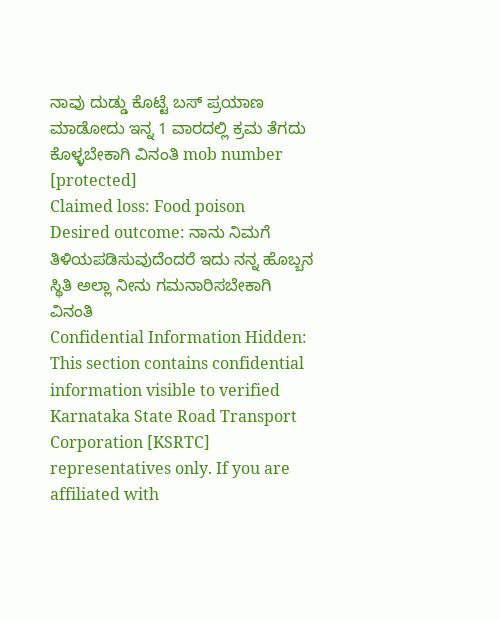ನಾವು ದುಡ್ಡು ಕೊಟ್ಟೆ ಬಸ್ ಪ್ರಯಾಣ ಮಾಡೋದು ಇನ್ನ 1 ವಾರದಲ್ಲಿ ಕ್ರಮ ತೆಗದು ಕೊಳ್ಳಬೇಕಾಗಿ ವಿನಂತಿ mob number [protected]
Claimed loss: Food poison
Desired outcome: ನಾನು ನಿಮಗೆ ತಿಳಿಯಪಡಿಸುವುದೆಂದರೆ ಇದು ನನ್ನ ಹೊಬ್ಬನ ಸ್ಥಿತಿ ಅಲ್ಲಾ ನೀನು ಗಮನಾರಿಸಬೇಕಾಗಿ ವಿನಂತಿ
Confidential Information Hidden: This section contains confidential information visible to verified Karnataka State Road Transport Corporation [KSRTC] representatives only. If you are affiliated with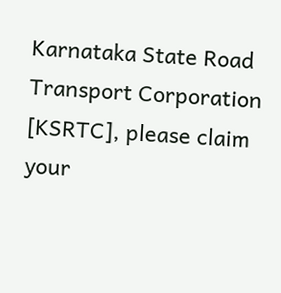Karnataka State Road Transport Corporation [KSRTC], please claim your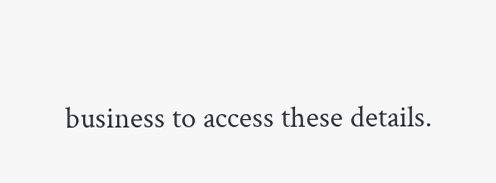business to access these details.